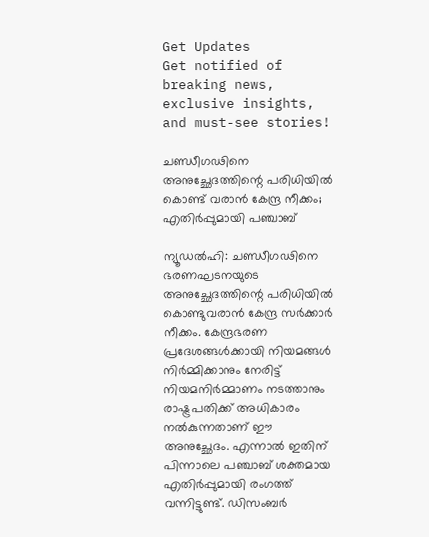Get Updates
Get notified of breaking news, exclusive insights, and must-see stories!

ചണ്ഡീഗഢിനെ അനുച്ഛേദത്തിന്റെ പരിധിയിൽ കൊണ്ട് വരാൻ കേന്ദ്ര നീക്കം; എതിർപ്പുമായി പഞ്ചാബ്

ന്യൂഡൽഹി: ചണ്ഡീഗഢിനെ ഭരണഘടനയുടെ അനുച്ഛേദത്തിന്റെ പരിധിയിൽ കൊണ്ടുവരാൻ കേന്ദ്ര സർക്കാർ നീക്കം. കേന്ദ്രഭരണ പ്രദേശങ്ങൾക്കായി നിയമങ്ങൾ നിർമ്മിക്കാനും നേരിട്ട് നിയമനിർമ്മാണം നടത്താനും രാഷ്ട്രപതിക്ക് അധികാരം നൽകുന്നതാണ് ഈ അനുച്ഛേദം. എന്നാൽ ഇതിന് പിന്നാലെ പഞ്ചാബ് ശക്തമായ എതിർപ്പുമായി രംഗത്ത് വന്നിട്ടുണ്ട്. ഡിസംബർ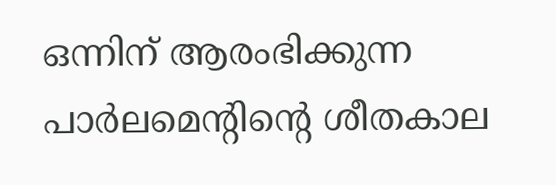ഒന്നിന് ആരംഭിക്കുന്ന പാർലമെന്റിന്റെ ശീതകാല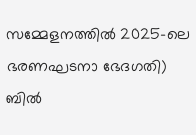സമ്മേളനത്തിൽ 2025-ലെ ഭരണഘടനാ ഭേദഗതി) ബിൽ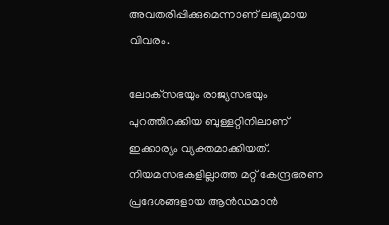അവതരിപ്പിക്കുമെന്നാണ് ലഭ്യമായ വിവരം.

ലോക്‌സഭയും രാജ്യസഭയും പുറത്തിറക്കിയ ബുള്ളറ്റിനിലാണ് ഇക്കാര്യം വ്യക്തമാക്കിയത്. നിയമസഭകളില്ലാത്ത മറ്റ് കേന്ദ്രഭരണ പ്രദേശങ്ങളായ ആൻഡമാൻ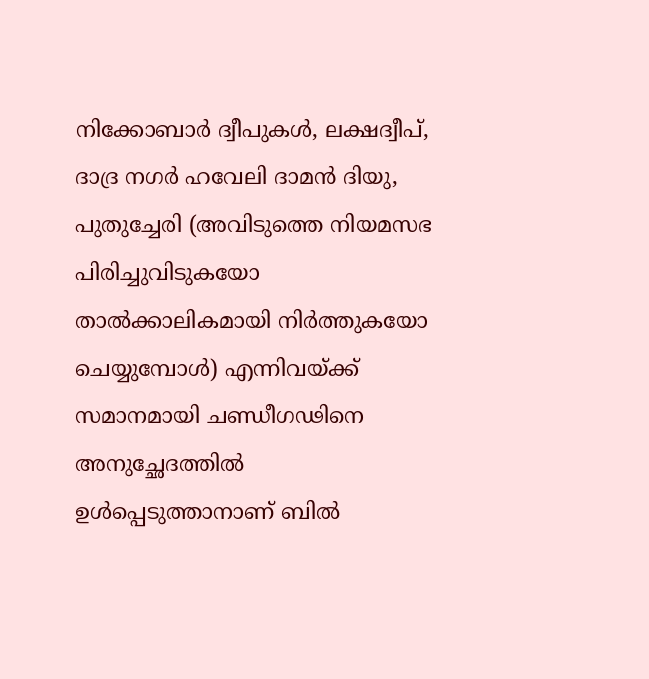നിക്കോബാർ ദ്വീപുകൾ, ലക്ഷദ്വീപ്, ദാദ്ര നഗർ ഹവേലി ദാമൻ ദിയു, പുതുച്ചേരി (അവിടുത്തെ നിയമസഭ പിരിച്ചുവിടുകയോ താൽക്കാലികമായി നിർത്തുകയോ ചെയ്യുമ്പോൾ) എന്നിവയ്ക്ക് സമാനമായി ചണ്ഡീഗഢിനെ അനുച്ഛേദത്തിൽ ഉൾപ്പെടുത്താനാണ് ബിൽ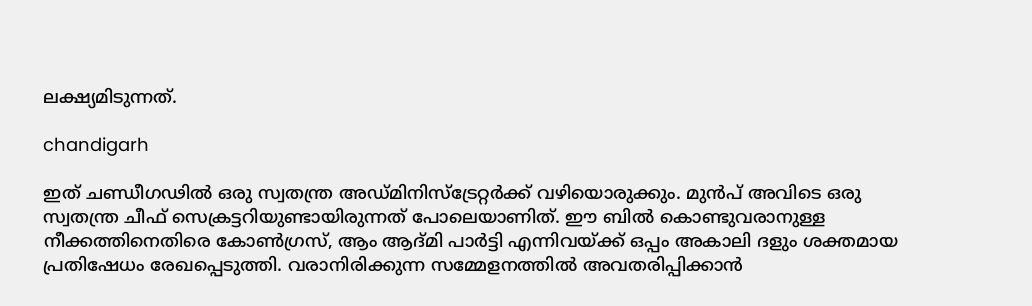ലക്ഷ്യമിടുന്നത്.

chandigarh

ഇത് ചണ്ഡീഗഢിൽ ഒരു സ്വതന്ത്ര അഡ്‌മിനിസ്ട്രേറ്റർക്ക് വഴിയൊരുക്കും. മുൻപ് അവിടെ ഒരു സ്വതന്ത്ര ചീഫ് സെക്രട്ടറിയുണ്ടായിരുന്നത് പോലെയാണിത്. ഈ ബിൽ കൊണ്ടുവരാനുള്ള നീക്കത്തിനെതിരെ കോൺഗ്രസ്, ആം ആദ്‌മി പാർട്ടി എന്നിവയ്ക്ക് ഒപ്പം അകാലി ദളും ശക്തമായ പ്രതിഷേധം രേഖപ്പെടുത്തി. വരാനിരിക്കുന്ന സമ്മേളനത്തിൽ അവതരിപ്പിക്കാൻ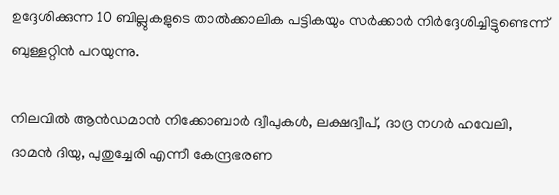ഉദ്ദേശിക്കുന്ന 10 ബില്ലുകളുടെ താൽക്കാലിക പട്ടികയും സർക്കാർ നിർദ്ദേശിച്ചിട്ടുണ്ടെന്ന് ബുള്ളറ്റിൻ പറയുന്നു.

നിലവിൽ ആൻഡമാൻ നിക്കോബാർ ദ്വീപുകൾ, ലക്ഷദ്വീപ്, ദാദ്ര നഗർ ഹവേലി, ദാമൻ ദിയു, പുതുച്ചേരി എന്നീ കേന്ദ്രഭരണ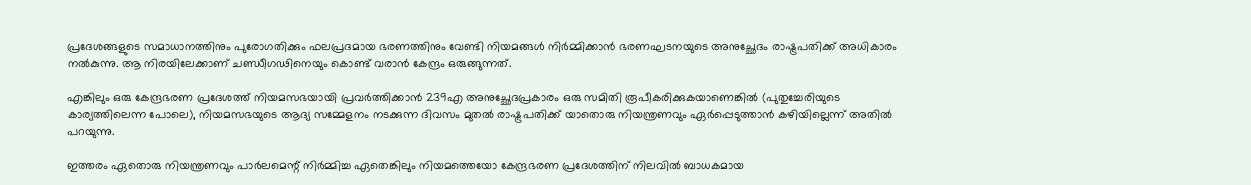പ്രദേശങ്ങളുടെ സമാധാനത്തിനും പുരോഗതിക്കും ഫലപ്രദമായ ഭരണത്തിനും വേണ്ടി നിയമങ്ങൾ നിർമ്മിക്കാൻ ഭരണഘടനയുടെ അനുച്ഛേദം രാഷ്ട്രപതിക്ക് അധികാരം നൽകുന്നു. ആ നിരയിലേക്കാണ് ചണ്ഡീഗഢിനെയും കൊണ്ട് വരാൻ കേന്ദ്രം ഒരുങ്ങുന്നത്.

എങ്കിലും ഒരു കേന്ദ്രഭരണ പ്രദേശത്ത് നിയമസഭയായി പ്രവർത്തിക്കാൻ 239എ അനുച്ഛേദപ്രകാരം ഒരു സമിതി രൂപീകരിക്കുകയാണെങ്കിൽ (പുതുച്ചേരിയുടെ കാര്യത്തിലെന്ന പോലെ), നിയമസഭയുടെ ആദ്യ സമ്മേളനം നടക്കുന്ന ദിവസം മുതൽ രാഷ്ട്രപതിക്ക് യാതൊരു നിയന്ത്രണവും ഏർപ്പെടുത്താൻ കഴിയില്ലെന്ന് അതിൽ പറയുന്നു.

ഇത്തരം ഏതൊരു നിയന്ത്രണവും പാർലമെന്റ് നിർമ്മിച്ച ഏതെങ്കിലും നിയമത്തെയോ കേന്ദ്രഭരണ പ്രദേശത്തിന് നിലവിൽ ബാധകമായ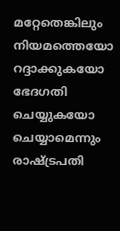മറ്റേതെങ്കിലും നിയമത്തെയോ റദ്ദാക്കുകയോ ഭേദഗതി ചെയ്യുകയോ ചെയ്യാമെന്നും രാഷ്ട്രപതി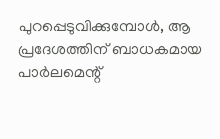പുറപ്പെടുവിക്കുമ്പോൾ, ആ പ്രദേശത്തിന് ബാധകമായ പാർലമെന്റ്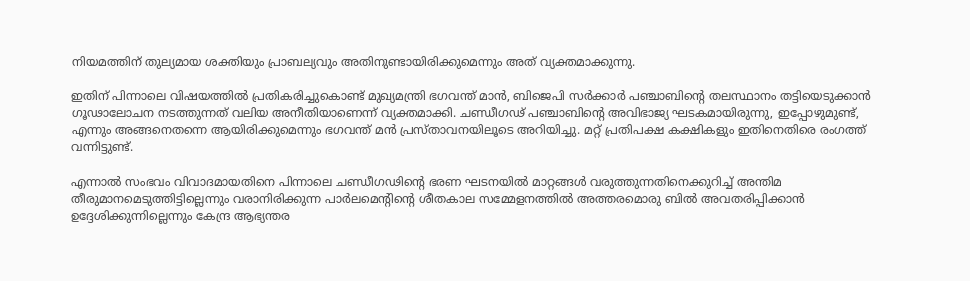നിയമത്തിന് തുല്യമായ ശക്തിയും പ്രാബല്യവും അതിനുണ്ടായിരിക്കുമെന്നും അത് വ്യക്തമാക്കുന്നു.

ഇതിന് പിന്നാലെ വിഷയത്തിൽ പ്രതികരിച്ചുകൊണ്ട് മുഖ്യമന്ത്രി ഭഗവന്ത് മാൻ, ബിജെപി സർക്കാർ പഞ്ചാബിന്റെ തലസ്ഥാനം തട്ടിയെടുക്കാൻ ഗൂഢാലോചന നടത്തുന്നത് വലിയ അനീതിയാണെന്ന് വ്യക്തമാക്കി. ചണ്ഡീഗഢ് പഞ്ചാബിന്റെ അവിഭാജ്യ ഘടകമായിരുന്നു, ഇപ്പോഴുമുണ്ട്, എന്നും അങ്ങനെതന്നെ ആയിരിക്കുമെന്നും ഭഗവന്ത് മൻ പ്രസ്‌താവനയിലൂടെ അറിയിച്ചു. മറ്റ് പ്രതിപക്ഷ കക്ഷികളും ഇതിനെതിരെ രംഗത്ത് വന്നിട്ടുണ്ട്.

എന്നാൽ സംഭവം വിവാദമായതിനെ പിന്നാലെ ചണ്ഡീഗഢിന്റെ ഭരണ ഘടനയിൽ മാറ്റങ്ങൾ വരുത്തുന്നതിനെക്കുറിച്ച് അന്തിമ തീരുമാനമെടുത്തിട്ടില്ലെന്നും വരാനിരിക്കുന്ന പാർലമെന്റിന്റെ ശീതകാല സമ്മേളനത്തിൽ അത്തരമൊരു ബിൽ അവതരിപ്പിക്കാൻ ഉദ്ദേശിക്കുന്നില്ലെന്നും കേന്ദ്ര ആഭ്യന്തര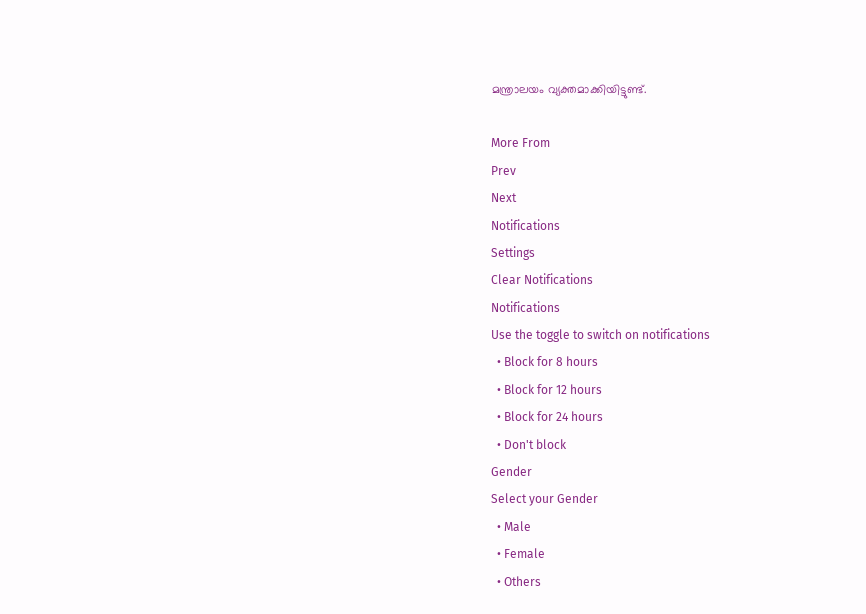മന്ത്രാലയം വ്യക്തമാക്കിയിട്ടുണ്ട്.

More From
Prev
Next
Notifications
Settings
Clear Notifications
Notifications
Use the toggle to switch on notifications
  • Block for 8 hours
  • Block for 12 hours
  • Block for 24 hours
  • Don't block
Gender
Select your Gender
  • Male
  • Female
  • Others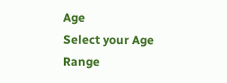Age
Select your Age Range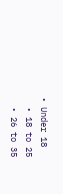• Under 18
  • 18 to 25
  • 26 to 35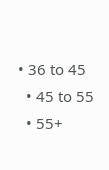• 36 to 45
  • 45 to 55
  • 55+